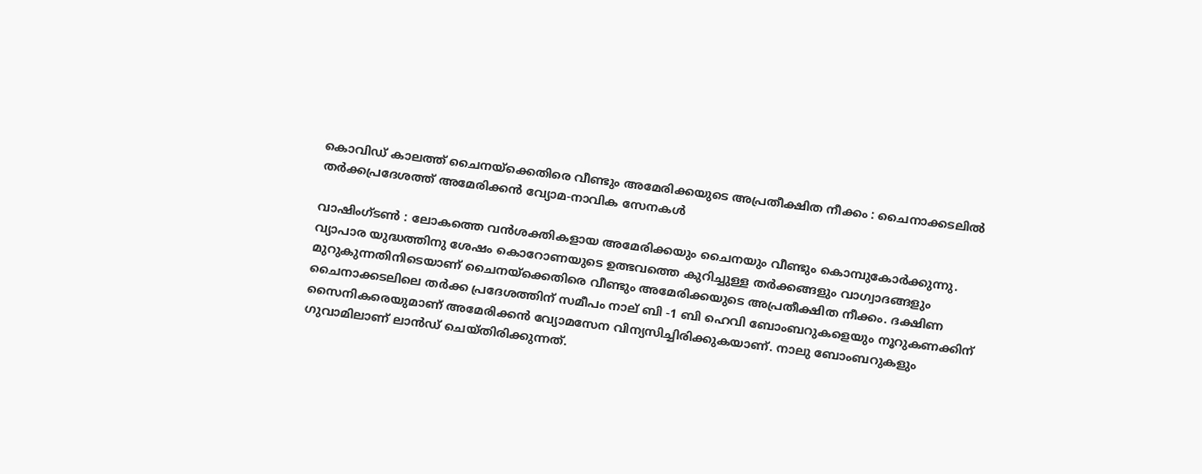കൊവിഡ് കാലത്ത് ചൈനയ്‌ക്കെതിരെ വീണ്ടും അമേരിക്കയുടെ അപ്രതീക്ഷിത നീക്കം : ചൈനാക്കടലില്‍ തര്‍ക്കപ്രദേശത്ത് അമേരിക്കന്‍ വ്യോമ-നാവിക സേനകള്‍

വാഷിംഗ്ടണ്‍ : ലോകത്തെ വന്‍ശക്തികളായ അമേരിക്കയും ചൈനയും വീണ്ടും കൊമ്പുകോര്‍ക്കുന്നു. വ്യാപാര യുദ്ധത്തിനു ശേഷം കൊറോണയുടെ ഉത്ഭവത്തെ കുറിച്ചുള്ള തര്‍ക്കങ്ങളും വാഗ്വാദങ്ങളും മുറുകുന്നതിനിടെയാണ് ചൈനയ്‌ക്കെതിരെ വീണ്ടും അമേരിക്കയുടെ അപ്രതീക്ഷിത നീക്കം. ദക്ഷിണ ചൈനാക്കടലിലെ തര്‍ക്ക പ്രദേശത്തിന് സമീപം നാല് ബി -1 ബി ഹെവി ബോംബറുകളെയും നൂറുകണക്കിന് സൈനികരെയുമാണ് അമേരിക്കന്‍ വ്യോമസേന വിന്യസിച്ചിരിക്കുകയാണ്. നാലു ബോംബറുകളും ഗുവാമിലാണ് ലാന്‍ഡ് ചെയ്തിരിക്കുന്നത്.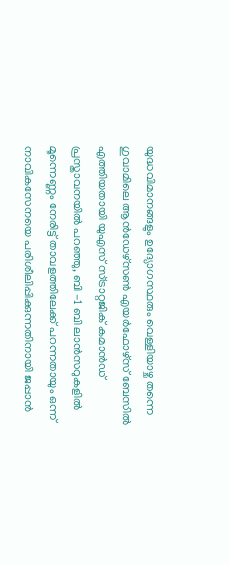യുദ്ധവിമാനങ്ങളും ഉദ്യോഗസ്ഥരും വെള്ളിയാഴ്ച തന്നെ ഗുവാമിലെ ആന്‍ഡേഴ്‌സണ്‍ എയര്‍ഫോഴ്‌സ് ബേസില്‍ എത്തിയതായി യുഎസ് സ്ട്രാറ്റജിക് കമാന്‍ഡ് പ്രസ്താവനയില്‍ പറഞ്ഞു, ബി -1 ബി ലാന്‍സറുകളില്‍ മൂന്നെണ്ണം നേരിട്ട് താവളത്തിലേക്ക് പറന്നതായും ഒന്ന് നാവികസേനയെ പരിശീലിപ്പിക്കുന്നതിനായി ജപ്പാന്‍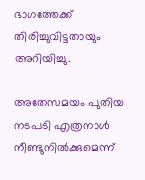ഭാഗത്തേക്ക് തിരിച്ചുവിട്ടതായും അറിയിച്ചു.

അതേസമയം പുതിയ നടപടി എത്രനാള്‍ നീണ്ടുനില്‍ക്കുമെന്ന്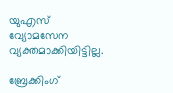യുഎസ് വ്യോമസേന വ്യക്തമാക്കിയിട്ടില്ല.

ബ്രേക്കിംഗ്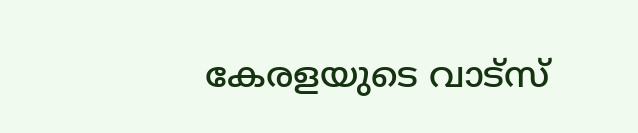കേരളയുടെ വാട്സ്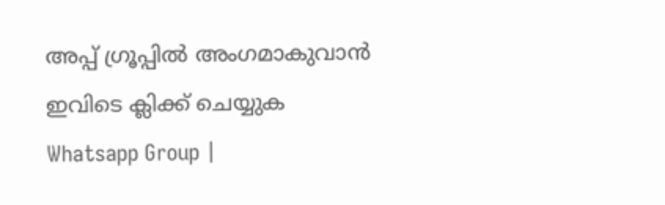അപ്പ് ഗ്രൂപ്പിൽ അംഗമാകുവാൻ ഇവിടെ ക്ലിക്ക് ചെയ്യുക Whatsapp Group |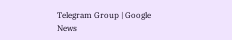Telegram Group | Google News